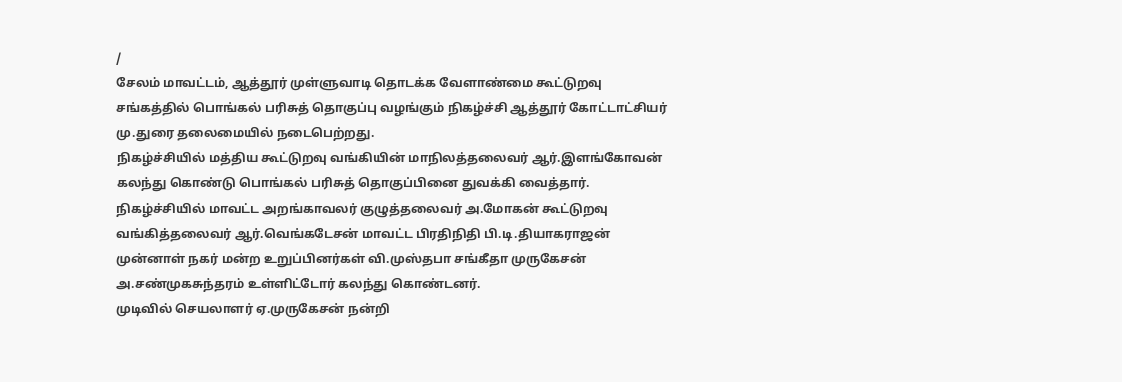/
சேலம் மாவட்டம், ஆத்தூர் முள்ளுவாடி தொடக்க வேளாண்மை கூட்டுறவு சங்கத்தில் பொங்கல் பரிசுத் தொகுப்பு வழங்கும் நிகழ்ச்சி ஆத்தூர் கோட்டாட்சியர் மு.துரை தலைமையில் நடைபெற்றது.
நிகழ்ச்சியில் மத்திய கூட்டுறவு வங்கியின் மாநிலத்தலைவர் ஆர்.இளங்கோவன் கலந்து கொண்டு பொங்கல் பரிசுத் தொகுப்பினை துவக்கி வைத்தார். நிகழ்ச்சியில் மாவட்ட அறங்காவலர் குழுத்தலைவர் அ.மோகன் கூட்டுறவு வங்கித்தலைவர் ஆர்.வெங்கடேசன் மாவட்ட பிரதிநிதி பி.டி.தியாகராஜன் முன்னாள் நகர் மன்ற உறுப்பினர்கள் வி.முஸ்தபா சங்கீதா முருகேசன் அ.சண்முகசுந்தரம் உள்ளிட்டோர் கலந்து கொண்டனர்.
முடிவில் செயலாளர் ஏ.முருகேசன் நன்றி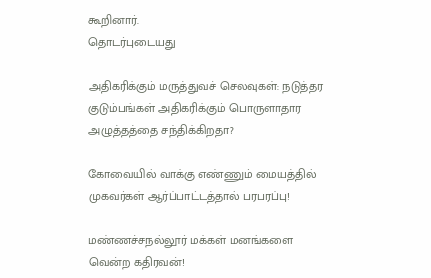கூறினார்.
தொடர்புடையது

அதிகரிக்கும் மருத்துவச் செலவுகள்: நடுத்தர குடும்பங்கள் அதிகரிக்கும் பொருளாதார அழுத்தத்தை சந்திக்கிறதா?

கோவையில் வாக்கு எண்ணும் மையத்தில் முகவர்கள் ஆர்ப்பாட்டத்தால் பரபரப்பு!

மண்ணச்சநல்லூர் மக்கள் மனங்களை வென்ற கதிரவன்!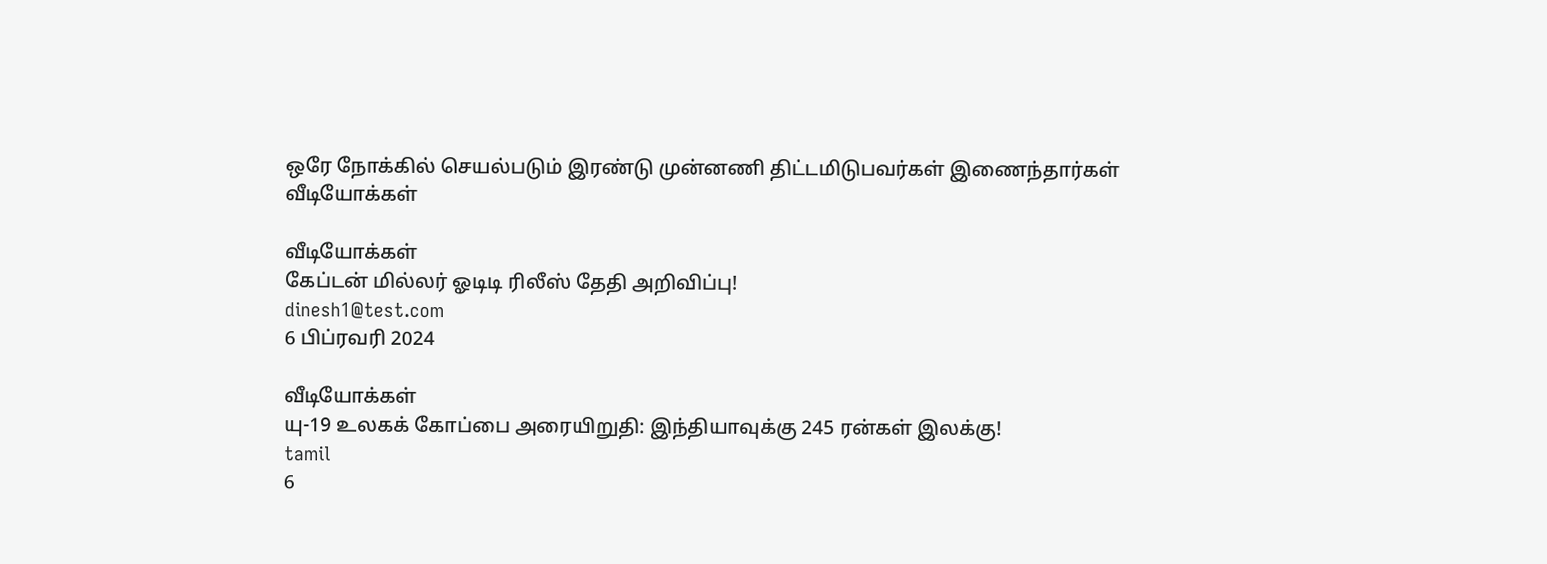ஒரே நோக்கில் செயல்படும் இரண்டு முன்னணி திட்டமிடுபவர்கள் இணைந்தார்கள்
வீடியோக்கள்

வீடியோக்கள்
கேப்டன் மில்லர் ஓடிடி ரிலீஸ் தேதி அறிவிப்பு!
dinesh1@test.com
6 பிப்ரவரி 2024

வீடியோக்கள்
யு-19 உலகக் கோப்பை அரையிறுதி: இந்தியாவுக்கு 245 ரன்கள் இலக்கு!
tamil
6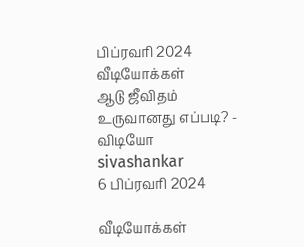பிப்ரவரி 2024
வீடியோக்கள்
ஆடு ஜீவிதம் உருவானது எப்படி? - விடியோ
sivashankar
6 பிப்ரவரி 2024

வீடியோக்கள்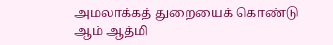அமலாக்கத் துறையைக் கொண்டு ஆம் ஆத்மி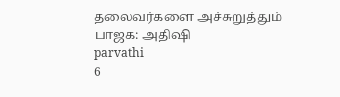தலைவர்களை அச்சுறுத்தும் பாஜக: அதிஷி
parvathi
6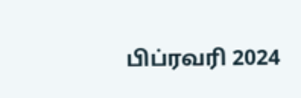பிப்ரவரி 2024